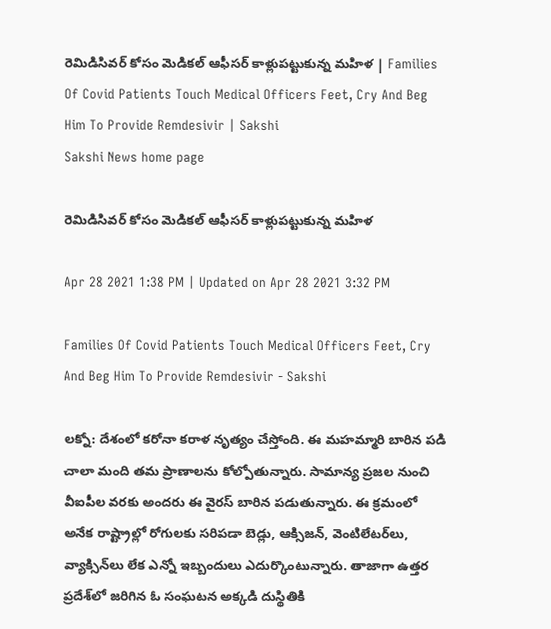రెమిడిసివర్‌ కోసం మెడికల్‌ ఆఫీసర్‌ కాళ్లుపట్టుకున్న మహిళ | Families Of Covid Patients Touch Medical Officers Feet, Cry And Beg Him To Provide Remdesivir | Sakshi
Sakshi News home page

రెమిడిసివర్‌ కోసం మెడికల్‌ ఆఫీసర్‌ కాళ్లుపట్టుకున్న మహిళ

Apr 28 2021 1:38 PM | Updated on Apr 28 2021 3:32 PM

Families Of Covid Patients Touch Medical Officers Feet, Cry And Beg Him To Provide Remdesivir - Sakshi

లక్నో: దేశంలో కరోనా కరాళ నృత్యం చేస్తోంది. ఈ మహమ్మారి బారిన పడి చాలా మంది తమ ప్రాణాలను కోల్పోతున్నారు. సామాన్య ప్రజల నుంచి వీఐపీల వరకు అందరు ఈ వైరస్‌ బారిన పడుతున్నారు. ఈ క్రమంలో అనేక రాష్ట్రాల్లో రోగులకు సరిపడా బెడ్లు, ఆక్సిజన్‌, వెంటిలేటర్‌లు, వ్యాక్సిన్‌లు లేక ఎన్నో ఇబ్బందులు ఎదుర్కొంటున్నారు. తాజాగా ఉత్తర ప్రదేశ్‌లో జరిగిన ఓ సంఘటన అక్కడి దుస్థితికి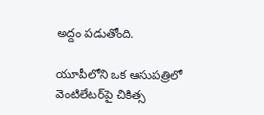అద్దం పడుతోంది.

యూపీలోని ఒక ఆసుపత్రిలో వెంటిలేటర్‌పై చికిత్స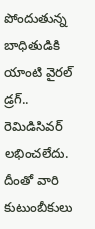పోందుతున్న బాధితుడికి యాంటి వైరల్‌ డ్రగ్‌.. రెమిడిసివర్‌ లభించలేదు. దీంతో వారి కుటుంబీకులు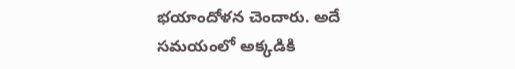భయాందోళన చెందారు. అదే సమయంలో అక్కడికి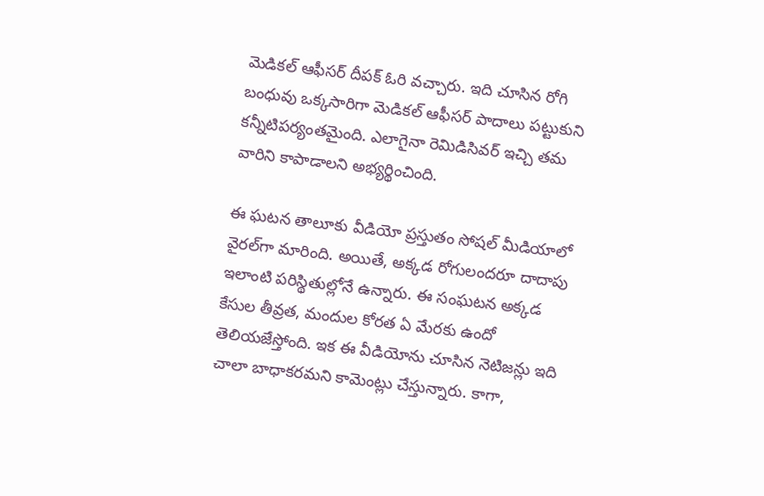మెడికల్‌ ఆఫీసర్‌ దీపక్‌ ఓరి వచ్చారు. ఇది చూసిన రోగి బంధువు ఒక్కసారిగా మెడికల్‌ ఆఫీసర్‌ పాదాలు పట్టుకుని కన్నీటిపర్యంతమైంది. ఎలాగైనా రెమిడిసివర్‌ ఇచ్చి తమ వారిని కాపాడాలని అభ్యర్థించింది.

ఈ ఘటన తాలూకు వీడియో ప్రస్తుతం సోషల్‌ మీడియాలో వైరల్‌గా మారింది. అయితే, అక్కడ రోగులందరూ దాదాపు ఇలాంటి పరిస్థితుల్లోనే ఉన్నారు. ఈ సంఘటన అక్కడ కేసుల తీవ్రత, మందుల కోరత ఏ మేరకు ఉందో తెలియజేస్తోంది. ఇక ఈ వీడియోను చూసిన నెటిజన్లు ఇది చాలా బాధాకరమని కామెంట్లు చేస్తున్నారు. కాగా,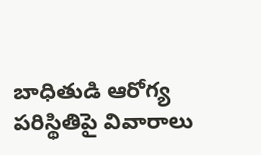బాధితుడి ఆరోగ్య పరిస్థితిపై వివారాలు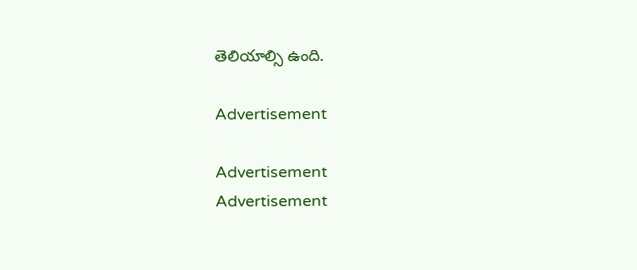తెలియాల్సి ఉంది.

Advertisement

Advertisement
Advertisement